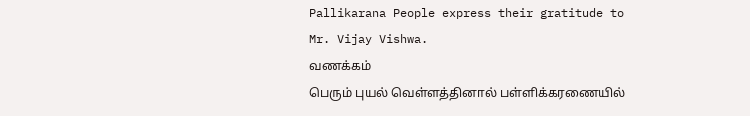Pallikarana People express their gratitude to Mr. Vijay Vishwa.
வணக்கம்
பெரும் புயல் வெள்ளத்தினால் பள்ளிக்கரணையில்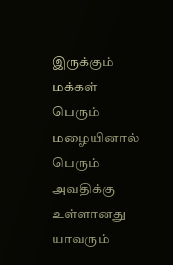இருக்கும் மக்கள் பெரும் மழையினால் பெரும் அவதிக்கு உள்ளானது யாவரும்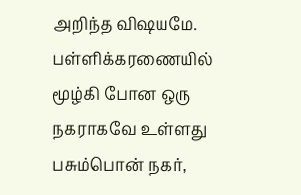அறிந்த விஷயமே. பள்ளிக்கரணையில் மூழ்கி போன ஒரு நகராகவே உள்ளது பசும்பொன் நகர்,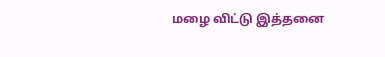மழை விட்டு இத்தனை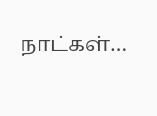நாட்கள்…